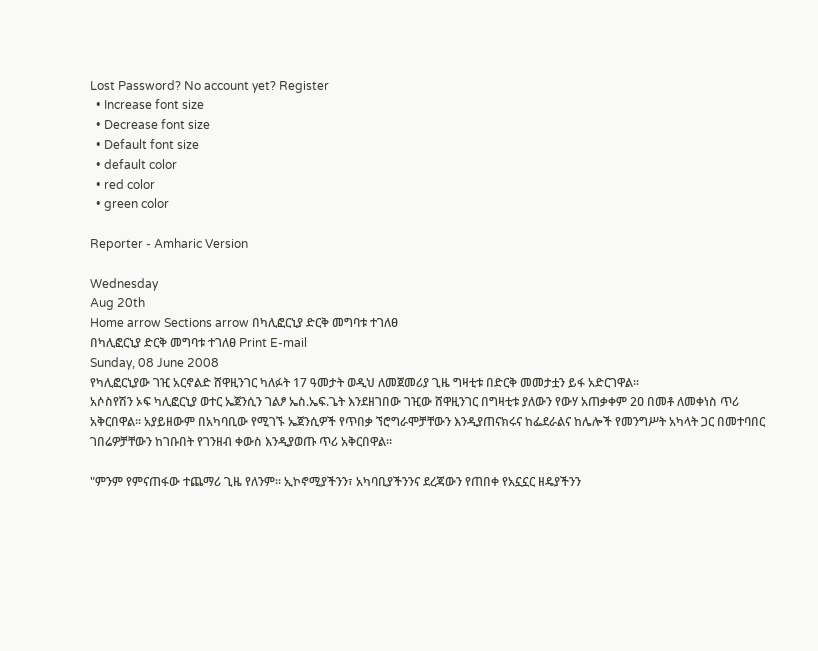Lost Password? No account yet? Register
  • Increase font size
  • Decrease font size
  • Default font size
  • default color
  • red color
  • green color

Reporter - Amharic Version

Wednesday
Aug 20th
Home arrow Sections arrow በካሊፎርኒያ ድርቅ መግባቱ ተገለፀ
በካሊፎርኒያ ድርቅ መግባቱ ተገለፀ Print E-mail
Sunday, 08 June 2008
የካሊፎርኒያው ገዢ አርኖልድ ሸዋዚንገር ካለፉት 17 ዓመታት ወዲህ ለመጀመሪያ ጊዜ ግዛቲቱ በድርቅ መመታቷን ይፋ አድርገዋል፡፡
አሶስየሽን ኦፍ ካሊፎርኒያ ወተር ኤጀንሲን ገልፆ ኤስ.ኤፍ.ጌት እንደዘገበው ገዢው ሸዋዚንገር በግዛቲቱ ያለውን የውሃ አጠቃቀም 2ዐ በመቶ ለመቀነስ ጥሪ አቅርበዋል፡፡ አያይዘውም በአካባቢው የሚገኙ ኤጀንሲዎች የጥበቃ ኘሮግራሞቻቸውን እንዲያጠናክሩና ከፌደራልና ከሌሎች የመንግሥት አካላት ጋር በመተባበር ገበሬዎቻቸውን ከገቡበት የገንዘብ ቀውስ እንዲያወጡ ጥሪ አቅርበዋል፡፡

"ምንም የምናጠፋው ተጨማሪ ጊዜ የለንም፡፡ ኢኮኖሚያችንን፣ አካባቢያችንንና ደረጃውን የጠበቀ የአኗኗር ዘዴያችንን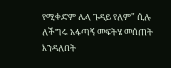የሚቀድም ሌላ ጉዳይ የለም" ሲሉ ለችግሩ አፋጣኝ መፍትሄ መሰጠት እንዳለበት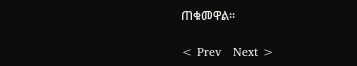ጠቁመዋል፡፡

< Prev   Next >